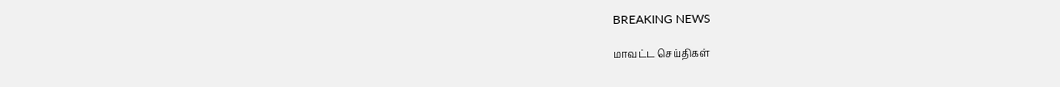BREAKING NEWS

மாவட்ட செய்திகள்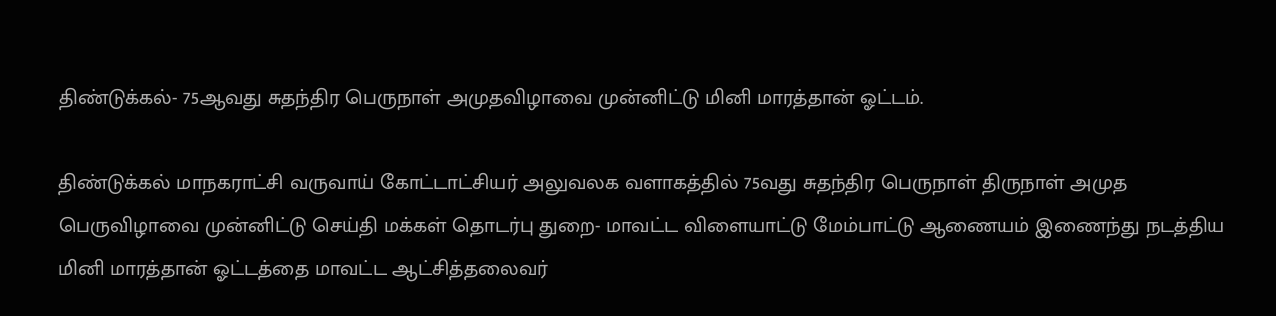திண்டுக்கல்- 75ஆவது சுதந்திர பெருநாள் அமுதவிழாவை முன்னிட்டு மினி மாரத்தான் ஓட்டம்.

திண்டுக்கல் மாநகராட்சி வருவாய் கோட்டாட்சியர் அலுவலக வளாகத்தில் 75வது சுதந்திர பெருநாள் திருநாள் அமுத பெருவிழாவை முன்னிட்டு செய்தி மக்கள் தொடர்பு துறை- மாவட்ட விளையாட்டு மேம்பாட்டு ஆணையம் இணைந்து நடத்திய மினி மாரத்தான் ஓட்டத்தை மாவட்ட ஆட்சித்தலைவர்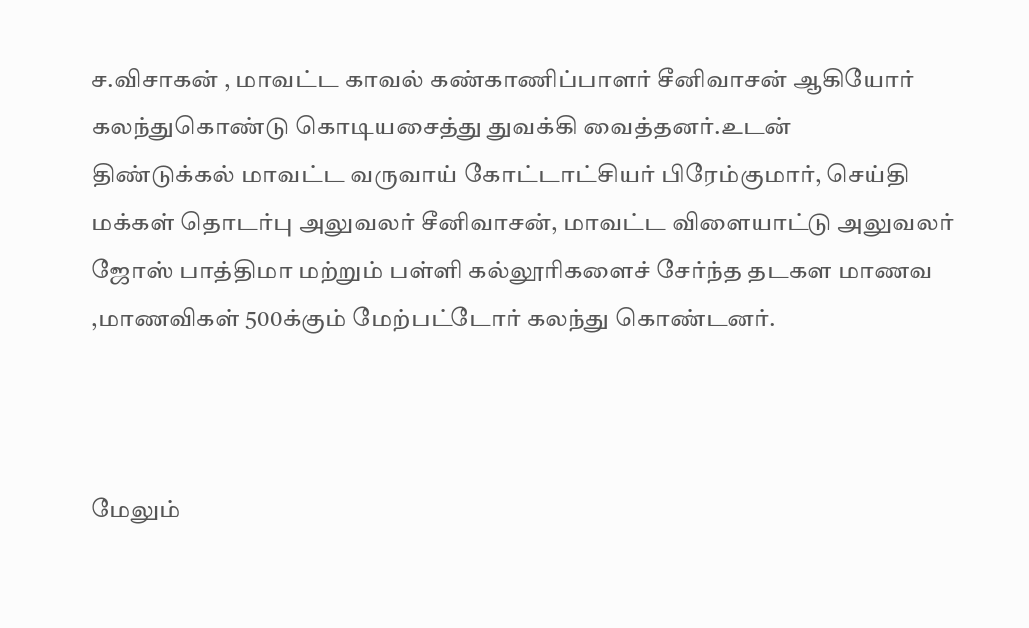ச.விசாகன் , மாவட்ட காவல் கண்காணிப்பாளர் சீனிவாசன் ஆகியோர் கலந்துகொண்டு கொடியசைத்து துவக்கி வைத்தனர்.உடன்
திண்டுக்கல் மாவட்ட வருவாய் கோட்டாட்சியர் பிரேம்குமார், செய்தி மக்கள் தொடர்பு அலுவலர் சீனிவாசன், மாவட்ட விளையாட்டு அலுவலர் ஜோஸ் பாத்திமா மற்றும் பள்ளி கல்லூரிகளைச் சேர்ந்த தடகள மாணவ ,மாணவிகள் 500க்கும் மேற்பட்டோர் கலந்து கொண்டனர்.



மேலும்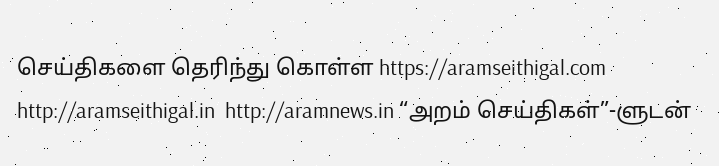செய்திகளை தெரிந்து கொள்ள https://aramseithigal.com  http://aramseithigal.in  http://aramnews.in “அறம் செய்திகள்”-ளுடன்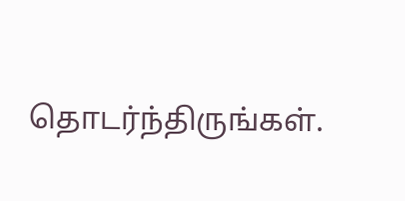தொடர்ந்திருங்கள்.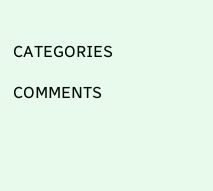CATEGORIES

COMMENTS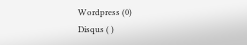Wordpress (0)
Disqus ( )